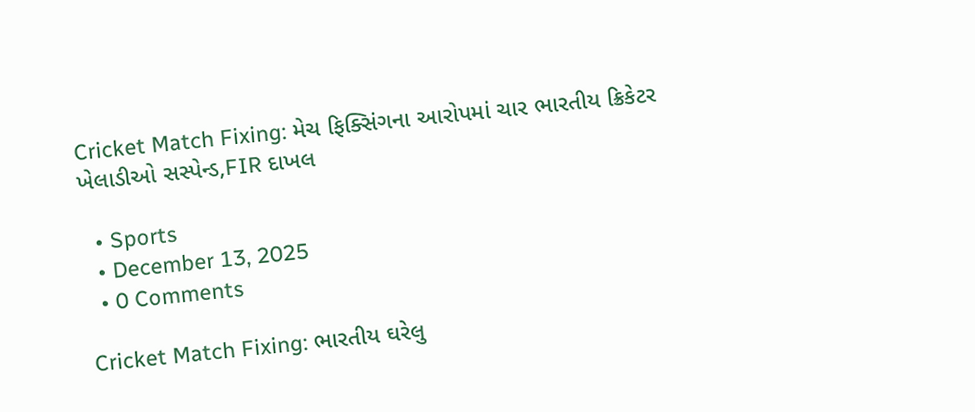Cricket Match Fixing: મેચ ફિક્સિંગના આરોપમાં ચાર ભારતીય ક્રિકેટર ખેલાડીઓ સસ્પેન્ડ,FIR દાખલ

  • Sports
  • December 13, 2025
  • 0 Comments

Cricket Match Fixing: ભારતીય ઘરેલુ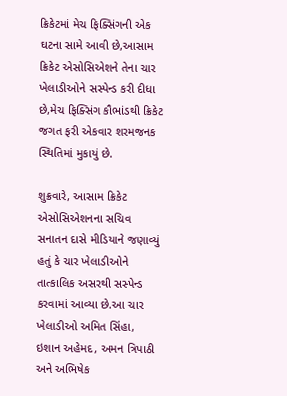ક્રિકેટમાં મેચ ફિક્સિંગની એક ઘટના સામે આવી છે,આસામ ક્રિકેટ એસોસિએશને તેના ચાર ખેલાડીઓને સસ્પેન્ડ કરી દીધા છે,મેચ ફિક્સિંગ કૌભાંડથી ક્રિકેટ જગત ફરી એકવાર શરમજનક સ્થિતિમાં મુકાયું છે.

શુક્રવારે, આસામ ક્રિકેટ એસોસિએશનના સચિવ સનાતન દાસે મીડિયાને જણાવ્યું હતું કે ચાર ખેલાડીઓને તાત્કાલિક અસરથી સસ્પેન્ડ કરવામાં આવ્યા છે.આ ચાર ખેલાડીઓ અમિત સિંહા, ઇશાન અહેમદ, અમન ત્રિપાઠી અને અભિષેક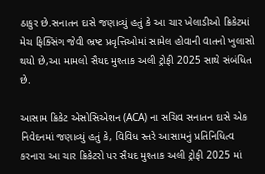ઠાકુર છે.સનાતન દાસે જણાવ્યું હતું કે આ ચાર ખેલાડીઓ ક્રિકેટમાં મેચ ફિક્સિંગ જેવી ભ્રષ્ટ પ્રવૃત્તિઓમાં સામેલ હોવાની વાતનો ખુલાસો થયો છે,આ મામલો સૈયદ મુશ્તાક અલી ટ્રોફી 2025 સાથે સંબંધિત છે.

આસામ ક્રિકેટ એસોસિએશન (ACA) ના સચિવ સનાતન દાસે એક નિવેદનમાં જણાવ્યું હતું કે, વિવિધ સ્તરે આસામનું પ્રતિનિધિત્વ કરનારા આ ચાર ક્રિકેટરો પર સૈયદ મુશ્તાક અલી ટ્રોફી 2025 માં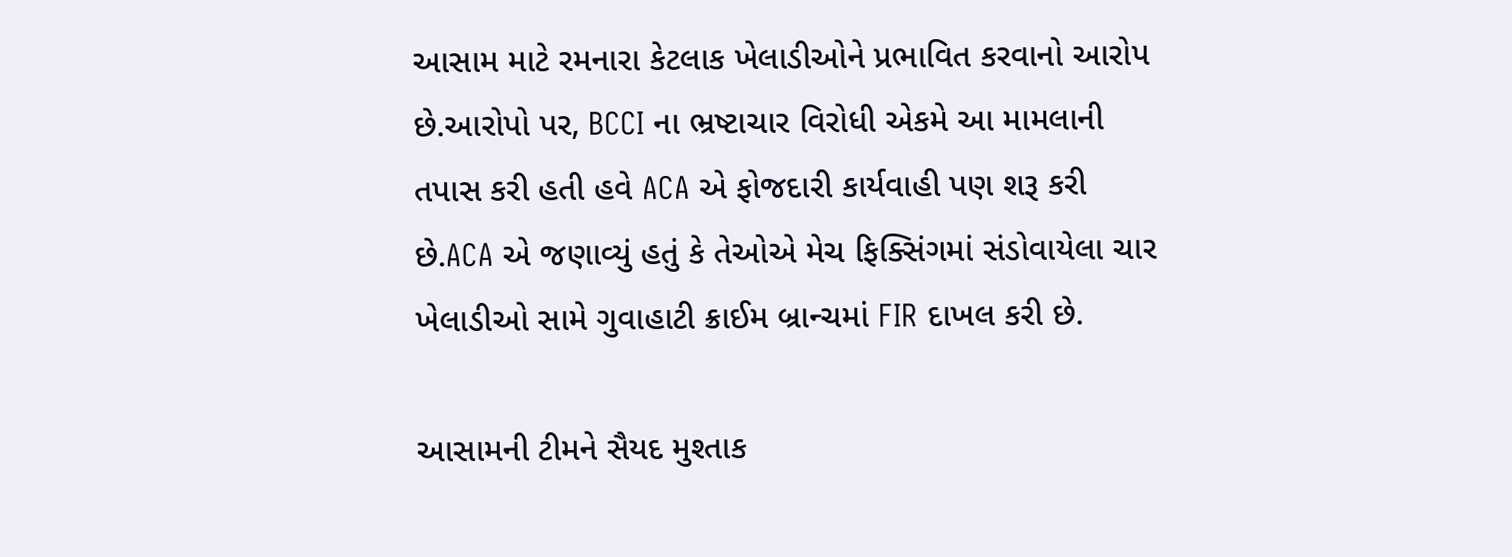આસામ માટે રમનારા કેટલાક ખેલાડીઓને પ્રભાવિત કરવાનો આરોપ છે.આરોપો પર, BCCI ના ભ્રષ્ટાચાર વિરોધી એકમે આ મામલાની તપાસ કરી હતી હવે ACA એ ફોજદારી કાર્યવાહી પણ શરૂ કરી છે.ACA એ જણાવ્યું હતું કે તેઓએ મેચ ફિક્સિંગમાં સંડોવાયેલા ચાર ખેલાડીઓ સામે ગુવાહાટી ક્રાઈમ બ્રાન્ચમાં FIR દાખલ કરી છે.

આસામની ટીમને સૈયદ મુશ્તાક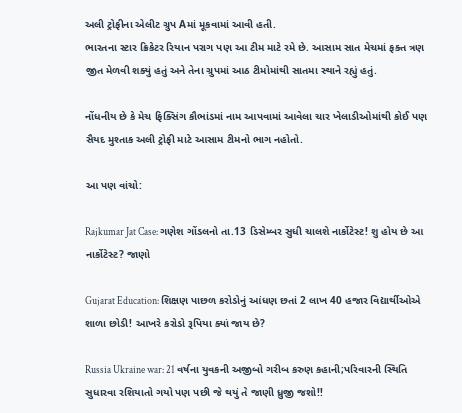અલી ટ્રોફીના એલીટ ગ્રુપ Aમાં મૂકવામાં આવી હતી.
ભારતના સ્ટાર ક્રિકેટર રિયાન પરાગ પણ આ ટીમ માટે રમે છે. આસામ સાત મેચમાં ફક્ત ત્રણ જીત મેળવી શક્યું હતું અને તેના ગ્રુપમાં આઠ ટીમોમાંથી સાતમા સ્થાને રહ્યું હતું.

નોંધનીય છે કે મેચ ફિક્સિંગ કૌભાંડમાં નામ આપવામાં આવેલા ચાર ખેલાડીઓમાંથી કોઈ પણ સૈયદ મુશ્તાક અલી ટ્રોફી માટે આસામ ટીમનો ભાગ નહોતો.

આ પણ વાંચો:

Rajkumar Jat Case: ગણેશ ગોંડલનો તા.13 ડિસેમ્બર સુધી ચાલશે નાર્કોટેસ્ટ! શુ હોય છે આ નાર્કોટેસ્ટ? જાણો

Gujarat Education: શિક્ષણ પાછળ કરોડોનું આંધણ છતાં 2 લાખ 40 હજાર વિદ્યાર્થીઓએ શાળા છોડી! આખરે કરોડો રૂપિયા ક્યાં જાય છે?

Russia Ukraine war: 21 વર્ષના યુવકની અજીબો ગરીબ કરુણ કહાની;પરિવારની સ્થિતિ સુધારવા રશિયાતો ગયો પણ પછી જે થયું તે જાણી ધ્રુજી જશો!!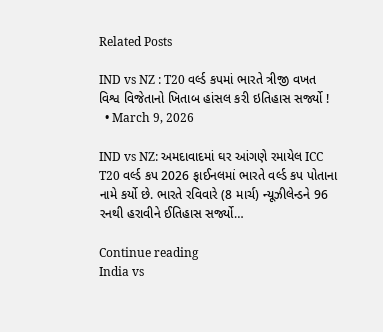Related Posts

IND vs NZ : T20 વર્લ્ડ કપમાં ભારતે ત્રીજી વખત વિશ્વ વિજેતાનો ખિતાબ હાંસલ કરી ઇતિહાસ સર્જ્યો !
  • March 9, 2026

IND vs NZ: અમદાવાદમાં ઘર આંગણે રમાયેલ ICC T20 વર્લ્ડ કપ 2026 ફાઈનલમાં ભારતે વર્લ્ડ કપ પોતાના નામે કર્યો છે. ભારતે રવિવારે (8 માર્ચ) ન્યૂઝીલેન્ડને 96 રનથી હરાવીને ઈતિહાસ સર્જ્યો…

Continue reading
India vs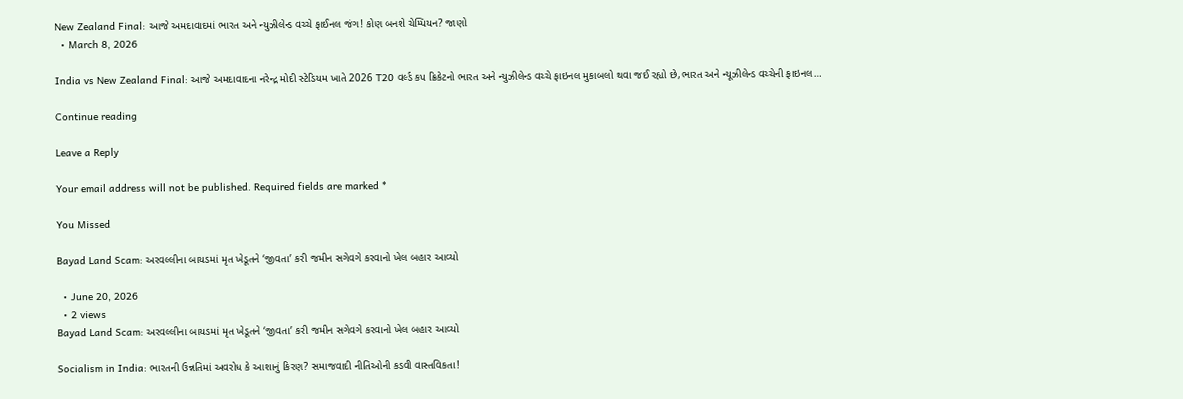New Zealand Final: આજે અમદાવાદમાં ભારત અને ન્યુઝીલેન્ડ વચ્ચે ફાઈનલ જંગ! કોણ બનશે ચેમ્પિયન? જાણો
  • March 8, 2026

India vs New Zealand Final: આજે અમદાવાદના નરેન્દ્ર મોદી સ્ટેડિયમ ખાતે 2026 T20 વર્લ્ડ કપ ક્રિકેટનો ભારત અને ન્યુઝીલેન્ડ વચ્ચે ફાઇનલ મુકાબલો થવા જઈ રહ્યો છે,ભારત અને ન્યૂઝીલેન્ડ વચ્ચેની ફાઇનલ…

Continue reading

Leave a Reply

Your email address will not be published. Required fields are marked *

You Missed

Bayad Land Scam: અરવલ્લીના બાયડમાં મૃત ખેડૂતને ‘જીવતા’ કરી જમીન સગેવગે કરવાનો ખેલ બહાર આવ્યો

  • June 20, 2026
  • 2 views
Bayad Land Scam: અરવલ્લીના બાયડમાં મૃત ખેડૂતને ‘જીવતા’ કરી જમીન સગેવગે કરવાનો ખેલ બહાર આવ્યો

Socialism in India: ભારતની ઉન્નતિમાં અવરોધ કે આશાનું કિરણ? સમાજવાદી નીતિઓની કડવી વાસ્તવિકતા!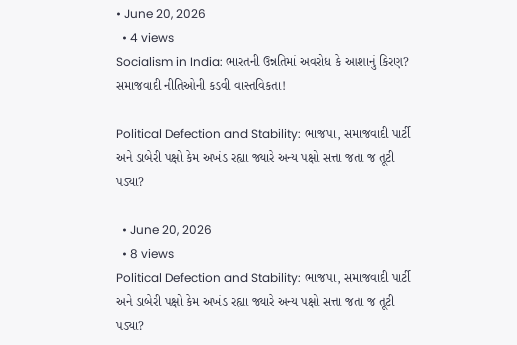• June 20, 2026
  • 4 views
Socialism in India: ભારતની ઉન્નતિમાં અવરોધ કે આશાનું કિરણ? સમાજવાદી નીતિઓની કડવી વાસ્તવિકતા!

Political Defection and Stability: ભાજપા, સમાજવાદી પાર્ટી અને ડાબેરી પક્ષો કેમ અખંડ રહ્યા જ્યારે અન્ય પક્ષો સત્તા જતા જ તૂટી પડ્યા?

  • June 20, 2026
  • 8 views
Political Defection and Stability: ભાજપા, સમાજવાદી પાર્ટી અને ડાબેરી પક્ષો કેમ અખંડ રહ્યા જ્યારે અન્ય પક્ષો સત્તા જતા જ તૂટી પડ્યા?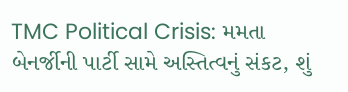TMC Political Crisis: મમતા બેનર્જીની પાર્ટી સામે અસ્તિત્વનું સંકટ, શું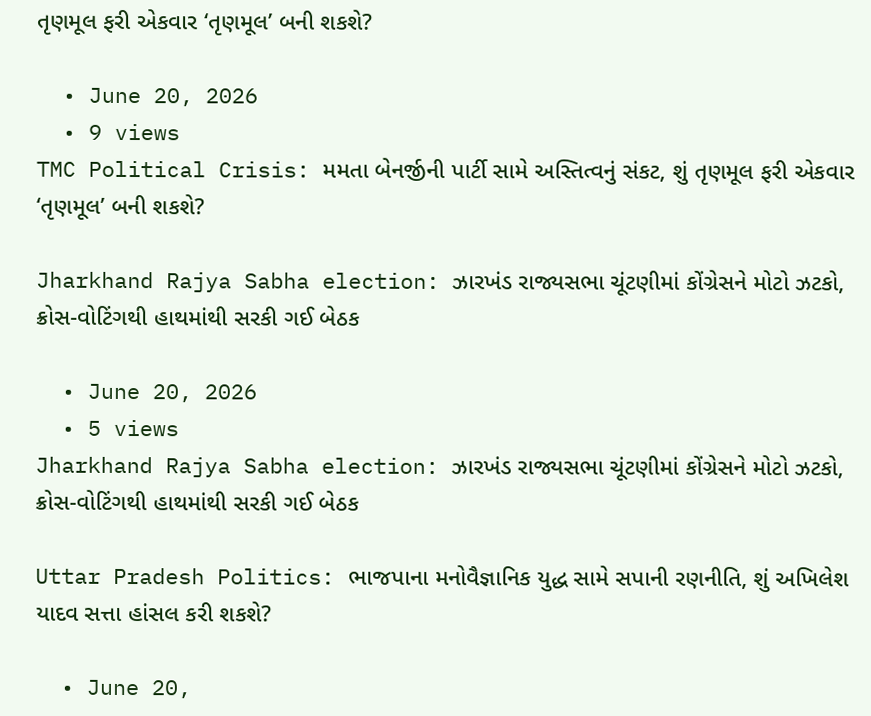તૃણમૂલ ફરી એકવાર ‘તૃણમૂલ’ બની શકશે?

  • June 20, 2026
  • 9 views
TMC Political Crisis: મમતા બેનર્જીની પાર્ટી સામે અસ્તિત્વનું સંકટ, શું તૃણમૂલ ફરી એકવાર ‘તૃણમૂલ’ બની શકશે?

Jharkhand Rajya Sabha election: ઝારખંડ રાજ્યસભા ચૂંટણીમાં કોંગ્રેસને મોટો ઝટકો, ક્રોસ-વોટિંગથી હાથમાંથી સરકી ગઈ બેઠક

  • June 20, 2026
  • 5 views
Jharkhand Rajya Sabha election: ઝારખંડ રાજ્યસભા ચૂંટણીમાં કોંગ્રેસને મોટો ઝટકો, ક્રોસ-વોટિંગથી હાથમાંથી સરકી ગઈ બેઠક

Uttar Pradesh Politics: ભાજપાના મનોવૈજ્ઞાનિક યુદ્ધ સામે સપાની રણનીતિ, શું અખિલેશ યાદવ સત્તા હાંસલ કરી શકશે?

  • June 20,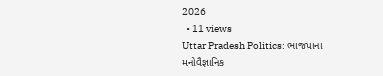2026
  • 11 views
Uttar Pradesh Politics: ભાજપાના મનોવૈજ્ઞાનિક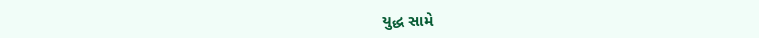યુદ્ધ સામે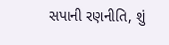સપાની રણનીતિ, શું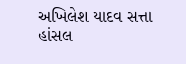અખિલેશ યાદવ સત્તા હાંસલ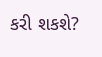કરી શકશે?